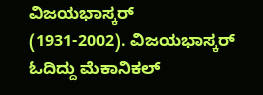ವಿಜಯಭಾಸ್ಕರ್
(1931-2002). ವಿಜಯಭಾಸ್ಕರ್ ಓದಿದ್ದು ಮೆಕಾನಿಕಲ್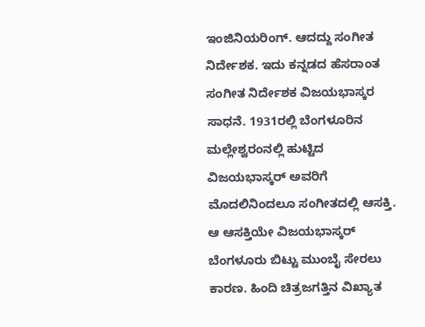ಇಂಜಿನಿಯರಿಂಗ್. ಆದದ್ದು ಸಂಗೀತ ನಿರ್ದೇಶಕ. ಇದು ಕನ್ನಡದ ಹೆಸರಾಂತ ಸಂಗೀತ ನಿರ್ದೇಶಕ ವಿಜಯಭಾಸ್ಕರ ಸಾಧನೆ. 1931ರಲ್ಲಿ ಬೆಂಗಳೂರಿನ ಮಲ್ಲೇಶ್ವರಂನಲ್ಲಿ ಹುಟ್ಟಿದ ವಿಜಯಭಾಸ್ಕರ್ ಅವರಿಗೆ ಮೊದಲಿನಿಂದಲೂ ಸಂಗೀತದಲ್ಲಿ ಆಸಕ್ತಿ. ಆ ಆಸಕ್ತಿಯೇ ವಿಜಯಭಾಸ್ಕರ್ ಬೆಂಗಳೂರು ಬಿಟ್ಟು ಮುಂಬೈ ಸೇರಲು ಕಾರಣ. ಹಿಂದಿ ಚಿತ್ರಜಗತ್ತಿನ ವಿಖ್ಯಾತ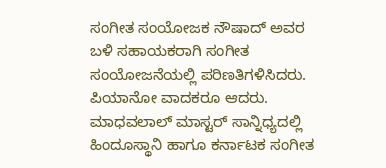ಸಂಗೀತ ಸಂಯೋಜಕ ನೌಷಾದ್ ಅವರ ಬಳಿ ಸಹಾಯಕರಾಗಿ ಸಂಗೀತ ಸಂಯೋಜನೆಯಲ್ಲಿ ಪರಿಣತಿಗಳಿಸಿದರು. ಪಿಯಾನೋ ವಾದಕರೂ ಆದರು. ಮಾಧವಲಾಲ್ ಮಾಸ್ಟರ್ ಸಾನ್ನಿಧ್ಯದಲ್ಲಿ ಹಿಂದೂಸ್ಥಾನಿ ಹಾಗೂ ಕರ್ನಾಟಕ ಸಂಗೀತ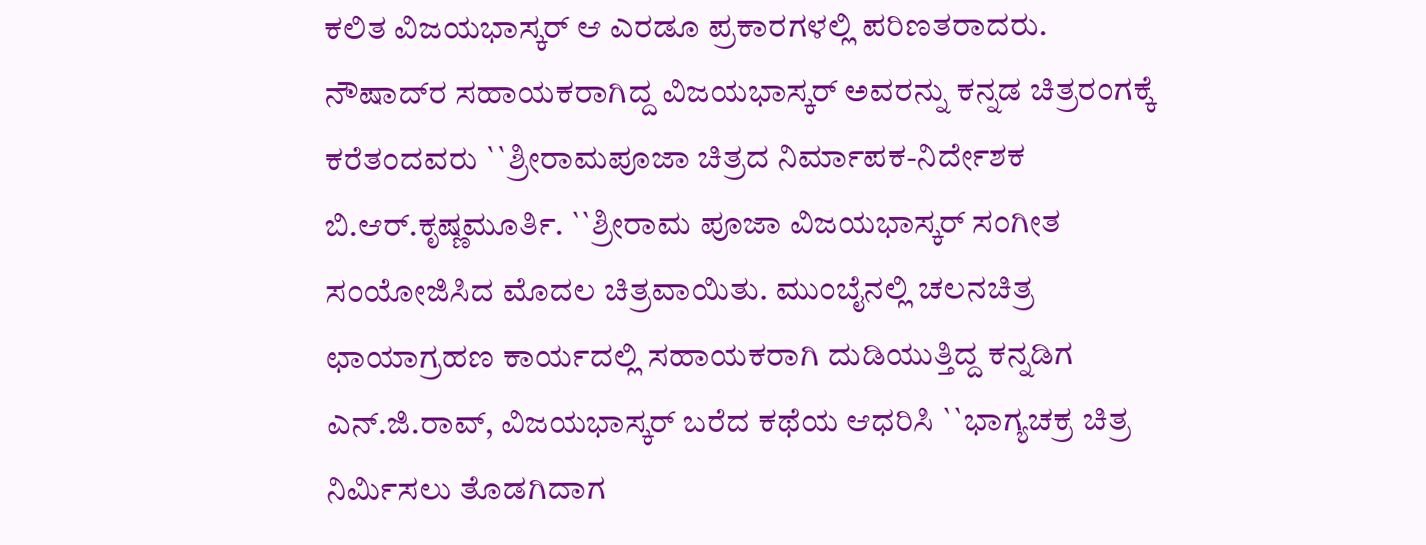ಕಲಿತ ವಿಜಯಭಾಸ್ಕರ್ ಆ ಎರಡೂ ಪ್ರಕಾರಗಳಲ್ಲಿ ಪರಿಣತರಾದರು. ನೌಷಾದ್‍ರ ಸಹಾಯಕರಾಗಿದ್ದ ವಿಜಯಭಾಸ್ಕರ್ ಅವರನ್ನು ಕನ್ನಡ ಚಿತ್ರರಂಗಕ್ಕೆ ಕರೆತಂದವರು ``ಶ್ರೀರಾಮಪೂಜಾ ಚಿತ್ರದ ನಿರ್ಮಾಪಕ-ನಿರ್ದೇಶಕ ಬಿ.ಆರ್.ಕೃಷ್ಣಮೂರ್ತಿ. ``ಶ್ರೀರಾಮ ಪೂಜಾ ವಿಜಯಭಾಸ್ಕರ್ ಸಂಗೀತ ಸಂಯೋಜಿಸಿದ ಮೊದಲ ಚಿತ್ರವಾಯಿತು. ಮುಂಬೈನಲ್ಲಿ ಚಲನಚಿತ್ರ ಛಾಯಾಗ್ರಹಣ ಕಾರ್ಯದಲ್ಲಿ ಸಹಾಯಕರಾಗಿ ದುಡಿಯುತ್ತಿದ್ದ ಕನ್ನಡಿಗ ಎನ್.ಜಿ.ರಾವ್, ವಿಜಯಭಾಸ್ಕರ್ ಬರೆದ ಕಥೆಯ ಆಧರಿಸಿ ``ಭಾಗ್ಯಚಕ್ರ ಚಿತ್ರ ನಿರ್ಮಿಸಲು ತೊಡಗಿದಾಗ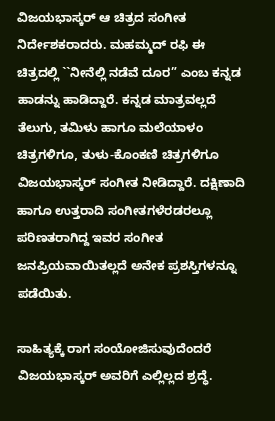ವಿಜಯಭಾಸ್ಕರ್ ಆ ಚಿತ್ರದ ಸಂಗೀತ ನಿರ್ದೇಶಕರಾದರು. ಮಹಮ್ಮದ್ ರಫಿ ಈ ಚಿತ್ರದಲ್ಲಿ ``ನೀನೆಲ್ಲಿ ನಡೆವೆ ದೂರ” ಎಂಬ ಕನ್ನಡ ಹಾಡನ್ನು ಹಾಡಿದ್ದಾರೆ. ಕನ್ನಡ ಮಾತ್ರವಲ್ಲದೆ ತೆಲುಗು, ತಮಿಳು ಹಾಗೂ ಮಲೆಯಾಳಂ ಚಿತ್ರಗಳಿಗೂ, ತುಳು-ಕೊಂಕಣಿ ಚಿತ್ರಗಳಿಗೂ ವಿಜಯಭಾಸ್ಕರ್ ಸಂಗೀತ ನೀಡಿದ್ದಾರೆ. ದಕ್ಷಿಣಾದಿ ಹಾಗೂ ಉತ್ತರಾದಿ ಸಂಗೀತಗಳೆರಡರಲ್ಲೂ ಪರಿಣತರಾಗಿದ್ದ ಇವರ ಸಂಗೀತ ಜನಪ್ರಿಯವಾಯಿತಲ್ಲದೆ ಅನೇಕ ಪ್ರಶಸ್ತಿಗಳನ್ನೂ ಪಡೆಯಿತು.

ಸಾಹಿತ್ಯಕ್ಕೆ ರಾಗ ಸಂಯೋಜಿಸುವುದೆಂದರೆ ವಿಜಯಭಾಸ್ಕರ್ ಅವರಿಗೆ ಎಲ್ಲಿಲ್ಲದ ಶ್ರದ್ಧೆ.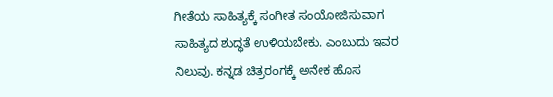ಗೀತೆಯ ಸಾಹಿತ್ಯಕ್ಕೆ ಸಂಗೀತ ಸಂಯೋಜಿಸುವಾಗ ಸಾಹಿತ್ಯದ ಶುದ್ಧತೆ ಉಳಿಯಬೇಕು. ಎಂಬುದು ಇವರ ನಿಲುವು. ಕನ್ನಡ ಚಿತ್ರರಂಗಕ್ಕೆ ಅನೇಕ ಹೊಸ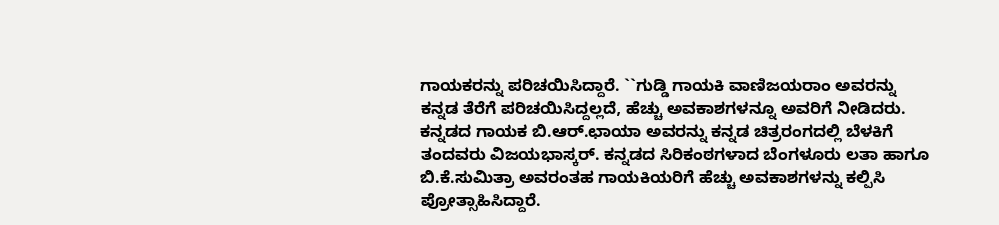ಗಾಯಕರನ್ನು ಪರಿಚಯಿಸಿದ್ದಾರೆ. ``ಗುಡ್ಡಿ ಗಾಯಕಿ ವಾಣಿಜಯರಾಂ ಅವರನ್ನು ಕನ್ನಡ ತೆರೆಗೆ ಪರಿಚಯಿಸಿದ್ದಲ್ಲದೆ, ಹೆಚ್ಚು ಅವಕಾಶಗಳನ್ನೂ ಅವರಿಗೆ ನೀಡಿದರು. ಕನ್ನಡದ ಗಾಯಕ ಬಿ.ಆರ್.ಛಾಯಾ ಅವರನ್ನು ಕನ್ನಡ ಚಿತ್ರರಂಗದಲ್ಲಿ ಬೆಳಕಿಗೆ ತಂದವರು ವಿಜಯಭಾಸ್ಕರ್. ಕನ್ನಡದ ಸಿರಿಕಂಠಗಳಾದ ಬೆಂಗಳೂರು ಲತಾ ಹಾಗೂ ಬಿ.ಕೆ.ಸುಮಿತ್ರಾ ಅವರಂತಹ ಗಾಯಕಿಯರಿಗೆ ಹೆಚ್ಚು ಅವಕಾಶಗಳನ್ನು ಕಲ್ಪಿಸಿ ಪ್ರೋತ್ಸಾಹಿಸಿದ್ದಾರೆ.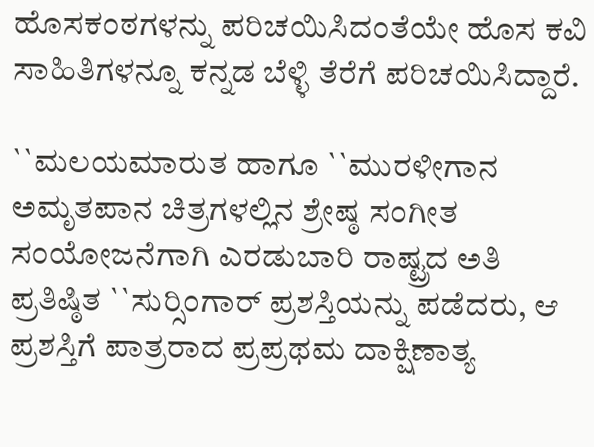ಹೊಸಕಂಠಗಳನ್ನು ಪರಿಚಯಿಸಿದಂತೆಯೇ ಹೊಸ ಕವಿ ಸಾಹಿತಿಗಳನ್ನೂ ಕನ್ನಡ ಬೆಳ್ಳಿ ತೆರೆಗೆ ಪರಿಚಯಿಸಿದ್ದಾರೆ.

``ಮಲಯಮಾರುತ ಹಾಗೂ ``ಮುರಳೀಗಾನ ಅಮೃತಪಾನ ಚಿತ್ರಗಳಲ್ಲಿನ ಶ್ರೇಷ್ಠ ಸಂಗೀತ ಸಂಯೋಜನೆಗಾಗಿ ಎರಡುಬಾರಿ ರಾಷ್ಟ್ರದ ಅತಿ ಪ್ರತಿಷ್ಠಿತ ``ಸುರ್‍ಸಿಂಗಾರ್ ಪ್ರಶಸ್ತಿಯನ್ನು ಪಡೆದರು, ಆ ಪ್ರಶಸ್ತಿಗೆ ಪಾತ್ರರಾದ ಪ್ರಪ್ರಥಮ ದಾಕ್ಷಿಣಾತ್ಯ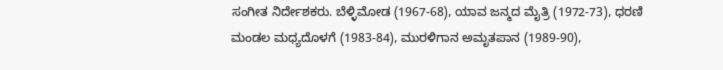ಸಂಗೀತ ನಿರ್ದೇಶಕರು. ಬೆಳ್ಳಿಮೋಡ (1967-68), ಯಾವ ಜನ್ಮದ ಮೈತ್ರಿ (1972-73), ಧರಣಿ ಮಂಡಲ ಮಧ್ಯದೊಳಗೆ (1983-84), ಮುರಳಿಗಾನ ಅಮೃತಪಾನ (1989-90),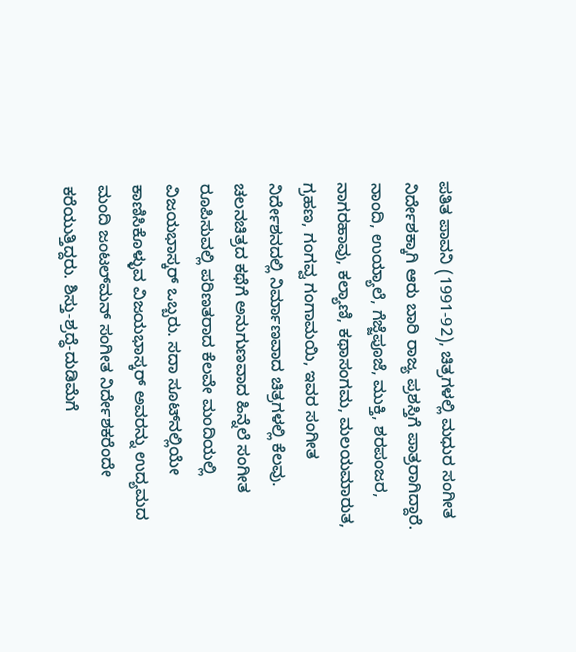ಪತಿತ ಪಾವನಿ (1991-92), ಚಿತ್ರಗಳಲ್ಲಿ ಮಧುರ ಸಂಗೀತ ನಿರ್ದೇಶಕ್ಕಾಗಿ ಆರು ಬಾರಿ ರಾಜ್ಯ ಪ್ರಶಸ್ತಿಗೆ ಪಾತ್ರರಾಗಿದ್ದಾರೆ. ನಾಂದಿ, ಉಯ್ಯಾಲೆ, ಗೆಜ್ಜೆಪೂಜೆ, ಮುಕ್ತಿ, ಶರಪಂಜರ, ನಾಗರಹಾವು, ಕಲ್ಯಾಣಿ, ಕಥಾಸಂಗಮ, ಮಲಯಮಾರುತ, ಗ್ರಹಣ, ಗಂಗವ್ವ ಗಂಗಾಮಯಿ, ಇವರ ಸಂಗೀತ ನಿರ್ದೇಶನದಲ್ಲಿ ನಿರ್ಮಾಣವಾದ ಚಿತ್ರಗಳಲ್ಲಿ ಕೆಲವು. ಚಲನಚಿತ್ರದ ಕಥೆಗೆ ಅನುಗುಣವಾದ ಹಿನ್ನೆಲೆ ಸಂಗೀತ ರೂಪಿಸುವಲ್ಲಿ ಪರಿಣತರಾದ ಕೆಲವೇ ಮಂದಿಯಲ್ಲಿ ವಿಜಯಭಾಸ್ಕರ್ ಒಬ್ಬರು. ಸದಾ ಸೂಟ್‍ನಲ್ಲಿಯೇ ಕಾಣಿಸಿಕೊಳ್ಳುವ ವಿಜಯಭಾಸ್ಕರ್ ಅವರನ್ನು ಉದ್ಯಮದ ಮಂದಿ ಜಂಟಲ್‍ಮನ್ ಸಂಗೀತ ನಿರ್ದೇಶಕರೆಂದೇ ಕರೆಯುತ್ತಿದ್ದರು. ಶಿಸ್ತು-ಶ್ರದ್ಧೆ-ದುಡಿಮೆಗೆ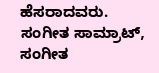ಹೆಸರಾದವರು. ಸಂಗೀತ ಸಾಮ್ರಾಟ್, ಸಂಗೀತ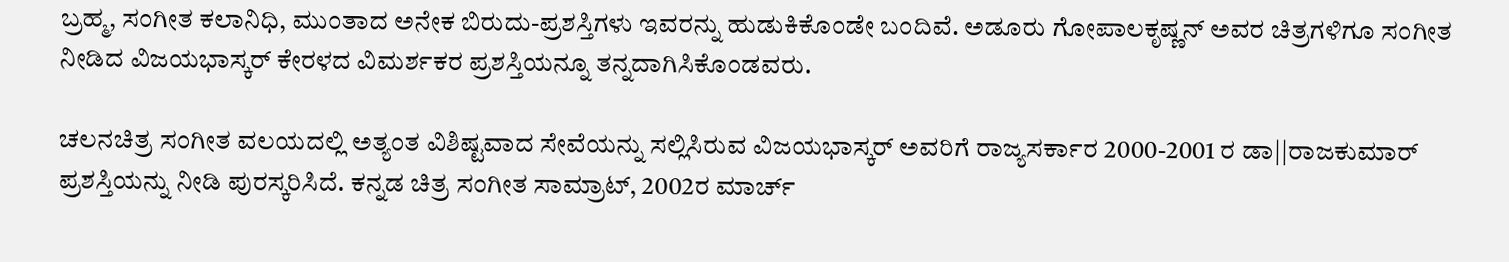ಬ್ರಹ್ಮ, ಸಂಗೀತ ಕಲಾನಿಧಿ, ಮುಂತಾದ ಅನೇಕ ಬಿರುದು-ಪ್ರಶಸ್ತಿಗಳು ಇವರನ್ನು ಹುಡುಕಿಕೊಂಡೇ ಬಂದಿವೆ. ಅಡೂರು ಗೋಪಾಲಕೃಷ್ಣನ್ ಅವರ ಚಿತ್ರಗಳಿಗೂ ಸಂಗೀತ ನೀಡಿದ ವಿಜಯಭಾಸ್ಕರ್ ಕೇರಳದ ವಿಮರ್ಶಕರ ಪ್ರಶಸ್ತಿಯನ್ನೂ ತನ್ನದಾಗಿಸಿಕೊಂಡವರು.

ಚಲನಚಿತ್ರ ಸಂಗೀತ ವಲಯದಲ್ಲಿ ಅತ್ಯಂತ ವಿಶಿಷ್ಟವಾದ ಸೇವೆಯನ್ನು ಸಲ್ಲಿಸಿರುವ ವಿಜಯಭಾಸ್ಕರ್ ಅವರಿಗೆ ರಾಜ್ಯಸರ್ಕಾರ 2000-2001 ರ ಡಾ||ರಾಜಕುಮಾರ್ ಪ್ರಶಸ್ತಿಯನ್ನು ನೀಡಿ ಪುರಸ್ಕರಿಸಿದೆ. ಕನ್ನಡ ಚಿತ್ರ ಸಂಗೀತ ಸಾಮ್ರಾಟ್, 2002ರ ಮಾರ್ಚ್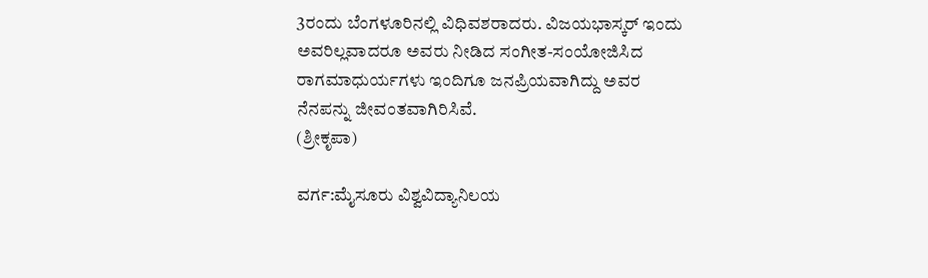3ರಂದು ಬೆಂಗಳೂರಿನಲ್ಲಿ ವಿಧಿವಶರಾದರು. ವಿಜಯಭಾಸ್ಕರ್ ಇಂದು ಅವರಿಲ್ಲವಾದರೂ ಅವರು ನೀಡಿದ ಸಂಗೀತ-ಸಂಯೋಜಿಸಿದ ರಾಗಮಾಧುರ್ಯಗಳು ಇಂದಿಗೂ ಜನಪ್ರಿಯವಾಗಿದ್ದು ಅವರ ನೆನಪನ್ನು ಜೀವಂತವಾಗಿರಿಸಿವೆ.
(ಶ್ರೀಕೃಪಾ)

ವರ್ಗ:ಮೈಸೂರು ವಿಶ್ವವಿದ್ಯಾನಿಲಯ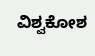ವಿಶ್ವಕೋಶ